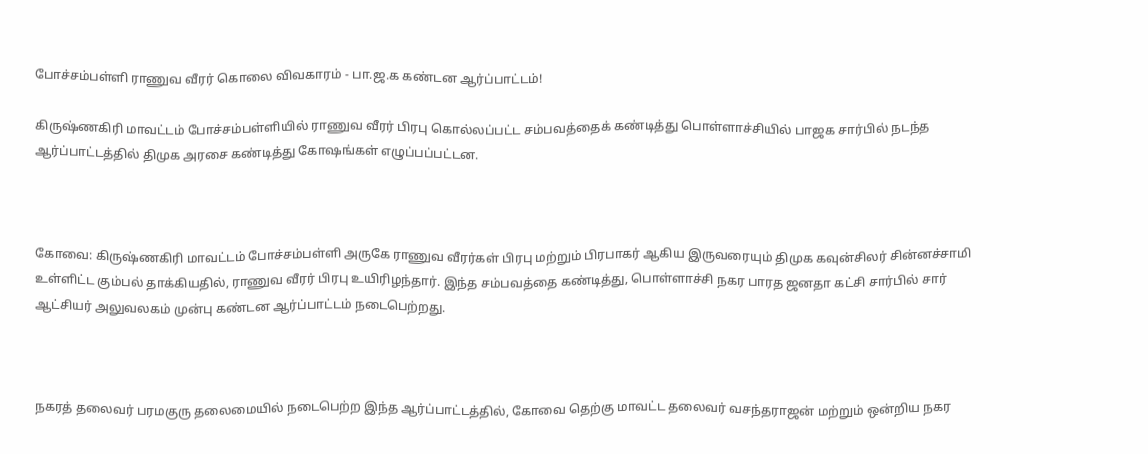போச்சம்பள்ளி ராணுவ வீரர் கொலை விவகாரம் - பா.ஜ.க கண்டன ஆர்ப்பாட்டம்!

கிருஷ்ணகிரி மாவட்டம் போச்சம்பள்ளியில் ராணுவ வீரர் பிரபு கொல்லப்பட்ட சம்பவத்தைக் கண்டித்து பொள்ளாச்சியில் பாஜக சார்பில் நடந்த ஆர்ப்பாட்டத்தில் திமுக அரசை கண்டித்து கோஷங்கள் எழுப்பப்பட்டன.



கோவை: கிருஷ்ணகிரி மாவட்டம் போச்சம்பள்ளி அருகே ராணுவ வீரர்கள் பிரபு மற்றும் பிரபாகர் ஆகிய இருவரையும் திமுக கவுன்சிலர் சின்னச்சாமி உள்ளிட்ட கும்பல் தாக்கியதில், ராணுவ வீரர் பிரபு உயிரிழந்தார். இந்த சம்பவத்தை கண்டித்து, பொள்ளாச்சி நகர பாரத ஜனதா கட்சி சார்பில் சார் ஆட்சியர் அலுவலகம் முன்பு கண்டன ஆர்ப்பாட்டம் நடைபெற்றது.



நகரத் தலைவர் பரமகுரு தலைமையில் நடைபெற்ற இந்த ஆர்ப்பாட்டத்தில், கோவை தெற்கு மாவட்ட தலைவர் வசந்தராஜன் மற்றும் ஒன்றிய நகர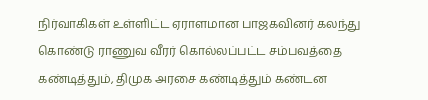நிர்வாகிகள் உள்ளிட்ட ஏராளமான பாஜகவினர் கலந்து கொண்டு ராணுவ வீரர் கொல்லப்பட்ட சம்பவத்தை கண்டித்தும், திமுக அரசை கண்டித்தும் கண்டன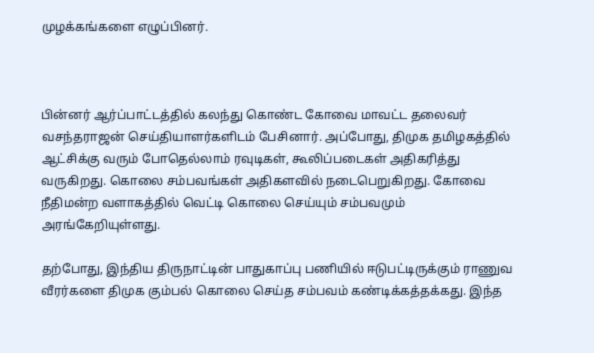முழக்கங்களை எழுப்பினர்.



பின்னர் ஆர்ப்பாட்டத்தில் கலந்து கொண்ட கோவை மாவட்ட தலைவர் வசந்தராஜன் செய்தியாளர்களிடம் பேசினார். அப்போது, திமுக தமிழகத்தில் ஆட்சிக்கு வரும் போதெல்லாம் ரவுடிகள், கூலிப்படைகள் அதிகரித்து வருகிறது. கொலை சம்பவங்கள் அதிகளவில் நடைபெறுகிறது. கோவை நீதிமன்ற வளாகத்தில் வெட்டி கொலை செய்யும் சம்பவமும் அரங்கேறியுள்ளது.

தற்போது, இந்திய திருநாட்டின் பாதுகாப்பு பணியில் ஈடுபட்டிருக்கும் ராணுவ வீரர்களை திமுக கும்பல் கொலை செய்த சம்பவம் கண்டிக்கத்தக்கது. இந்த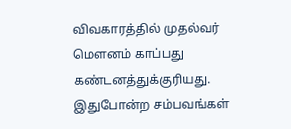விவகாரத்தில் முதல்வர் மௌனம் காப்பது கண்டனத்துக்குரியது. இதுபோன்ற சம்பவங்கள்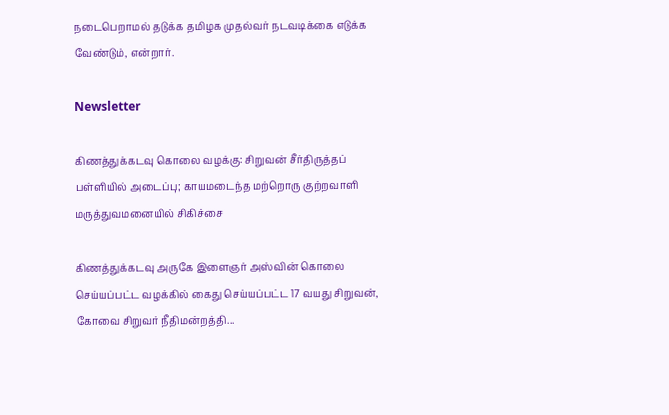நடைபெறாமல் தடுக்க தமிழக முதல்வர் நடவடிக்கை எடுக்க வேண்டும், என்றார்.

Newsletter

கிணத்துக்கடவு கொலை வழக்கு: சிறுவன் சீர்திருத்தப் பள்ளியில் அடைப்பு; காயமடைந்த மற்றொரு குற்றவாளி மருத்துவமனையில் சிகிச்சை

கிணத்துக்கடவு அருகே இளைஞர் அஸ்வின் கொலை செய்யப்பட்ட வழக்கில் கைது செய்யப்பட்ட 17 வயது சிறுவன், கோவை சிறுவர் நீதிமன்றத்தி...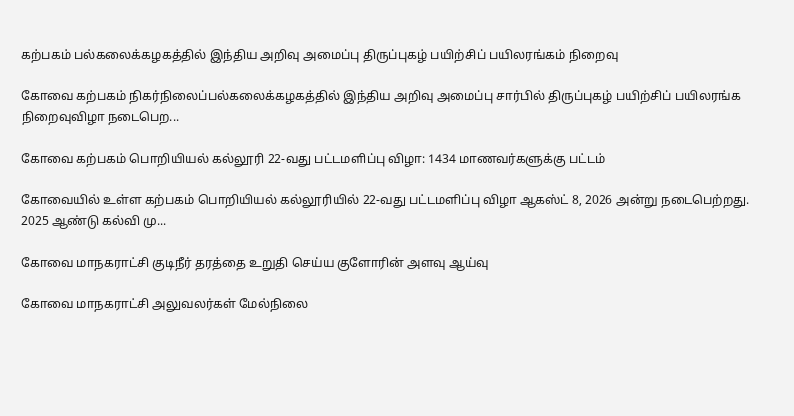கற்பகம் பல்கலைக்கழகத்தில் இந்திய அறிவு அமைப்பு திருப்புகழ் பயிற்சிப் பயிலரங்கம் நிறைவு

கோவை கற்பகம் நிகர்நிலைப்பல்கலைக்கழகத்தில் இந்திய அறிவு அமைப்பு சார்பில் திருப்புகழ் பயிற்சிப் பயிலரங்க நிறைவுவிழா நடைபெற...

கோவை கற்பகம் பொறியியல் கல்லூரி 22-வது பட்டமளிப்பு விழா: 1434 மாணவர்களுக்கு பட்டம்

கோவையில் உள்ள கற்பகம் பொறியியல் கல்லூரியில் 22-வது பட்டமளிப்பு விழா ஆகஸ்ட் 8, 2026 அன்று நடைபெற்றது. 2025 ஆண்டு கல்வி மு...

கோவை மாநகராட்சி குடிநீர் தரத்தை உறுதி செய்ய குளோரின் அளவு ஆய்வு

கோவை மாநகராட்சி அலுவலர்கள் மேல்நிலை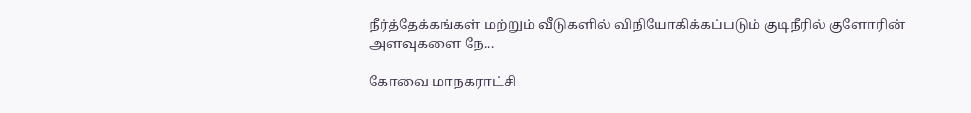நீர்த்தேக்கங்கள் மற்றும் வீடுகளில் விநியோகிக்கப்படும் குடிநீரில் குளோரின் அளவுகளை நே...

கோவை மாநகராட்சி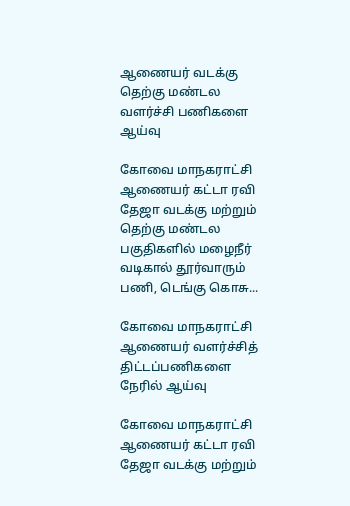ஆணையர் வடக்கு தெற்கு மண்டல வளர்ச்சி பணிகளை ஆய்வு

கோவை மாநகராட்சி ஆணையர் கட்டா ரவி தேஜா வடக்கு மற்றும் தெற்கு மண்டல பகுதிகளில் மழைநீர் வடிகால் தூர்வாரும் பணி, டெங்கு கொசு...

கோவை மாநகராட்சி ஆணையர் வளர்ச்சித் திட்டப்பணிகளை நேரில் ஆய்வு

கோவை மாநகராட்சி ஆணையர் கட்டா ரவி தேஜா வடக்கு மற்றும்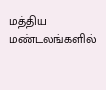மத்திய மண்டலங்களில்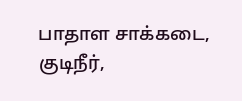பாதாள சாக்கடை, குடிநீர்,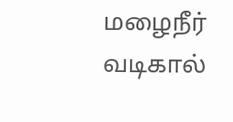மழைநீர் வடிகால்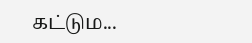கட்டும...